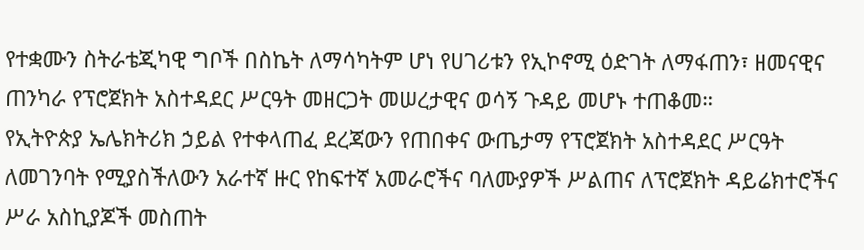የተቋሙን ስትራቴጂካዊ ግቦች በስኬት ለማሳካትም ሆነ የሀገሪቱን የኢኮኖሚ ዕድገት ለማፋጠን፣ ዘመናዊና ጠንካራ የፕሮጀክት አስተዳደር ሥርዓት መዘርጋት መሠረታዊና ወሳኝ ጉዳይ መሆኑ ተጠቆመ።
የኢትዮጵያ ኤሌክትሪክ ኃይል የተቀላጠፈ ደረጃውን የጠበቀና ውጤታማ የፕሮጀክት አስተዳደር ሥርዓት ለመገንባት የሚያስችለውን አራተኛ ዙር የከፍተኛ አመራሮችና ባለሙያዎች ሥልጠና ለፕሮጀክት ዳይሬክተሮችና ሥራ አስኪያጆች መስጠት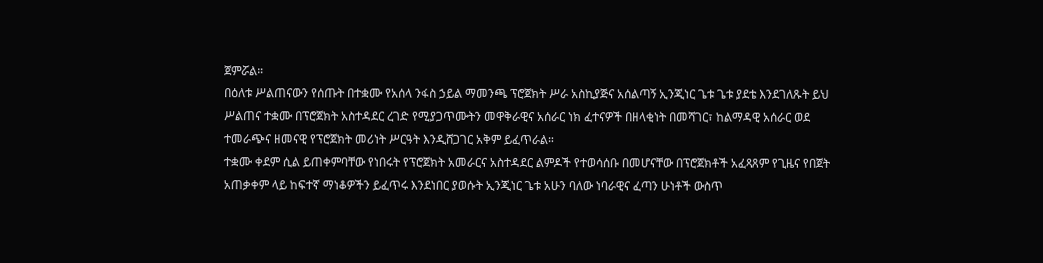ጀምሯል።
በዕለቱ ሥልጠናውን የሰጡት በተቋሙ የአሰላ ንፋስ ኃይል ማመንጫ ፕሮጀክት ሥራ አስኪያጅና አሰልጣኝ ኢንጂነር ጌቱ ጌቱ ያደቴ እንደገለጹት ይህ ሥልጠና ተቋሙ በፕሮጀክት አስተዳደር ረገድ የሚያጋጥሙትን መዋቅራዊና አሰራር ነክ ፈተናዎች በዘላቂነት በመሻገር፣ ከልማዳዊ አሰራር ወደ ተመራጭና ዘመናዊ የፕሮጀክት መሪነት ሥርዓት እንዲሸጋገር አቅም ይፈጥራል።
ተቋሙ ቀደም ሲል ይጠቀምባቸው የነበሩት የፕሮጀክት አመራርና አስተዳደር ልምዶች የተወሳሰቡ በመሆናቸው በፕሮጀክቶች አፈጻጸም የጊዜና የበጀት አጠቃቀም ላይ ከፍተኛ ማነቆዎችን ይፈጥሩ እንደነበር ያወሱት ኢንጂነር ጌቱ አሁን ባለው ነባራዊና ፈጣን ሁነቶች ውስጥ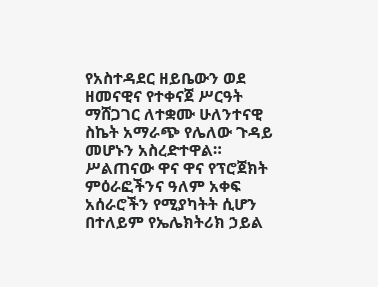የአስተዳደር ዘይቤውን ወደ ዘመናዊና የተቀናጀ ሥርዓት ማሸጋገር ለተቋሙ ሁለንተናዊ ስኬት አማራጭ የሌለው ጉዳይ መሆኑን አስረድተዋል።
ሥልጠናው ዋና ዋና የፕሮጀክት ምዕራፎችንና ዓለም አቀፍ አሰራሮችን የሚያካትት ሲሆን በተለይም የኤሌክትሪክ ኃይል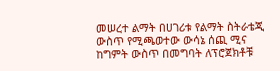መሠረተ ልማት በሀገሪቱ የልማት ስትራቴጂ ውስጥ የሚጫወተው ውሳኔ ሰጪ ሚና ከግምት ውስጥ በመግባት ለፕሮጀክቶቹ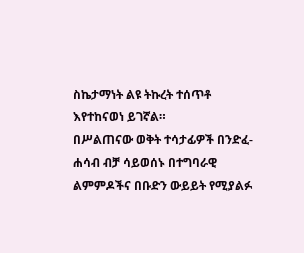ስኬታማነት ልዩ ትኩረት ተሰጥቶ እየተከናወነ ይገኛል።
በሥልጠናው ወቅት ተሳታፊዎች በንድፈ-ሐሳብ ብቻ ሳይወሰኑ በተግባራዊ ልምምዶችና በቡድን ውይይት የሚያልፉ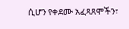ሲሆን የቀደሙ አፈጻጸሞችን፣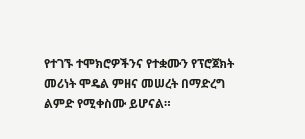የተገኙ ተሞክሮዎችንና የተቋሙን የፕሮጀክት መሪነት ሞዴል ምዘና መሠረት በማድረግ ልምድ የሚቀስሙ ይሆናል።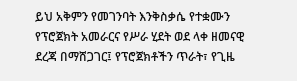ይህ አቅምን የመገንባት እንቅስቃሴ የተቋሙን የፕሮጀክት አመራርና የሥራ ሂደት ወደ ላቀ ዘመናዊ ደረጃ በማሸጋገር፤ የፕሮጀክቶችን ጥራት፣ የጊዜ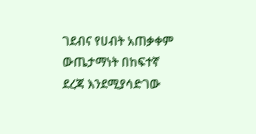ገደብና የሀብት አጠቃቀም ውጤታማነት በከፍተኛ ደረጃ እንደሚያሳድገው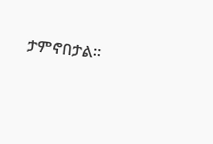ታምኖበታል።